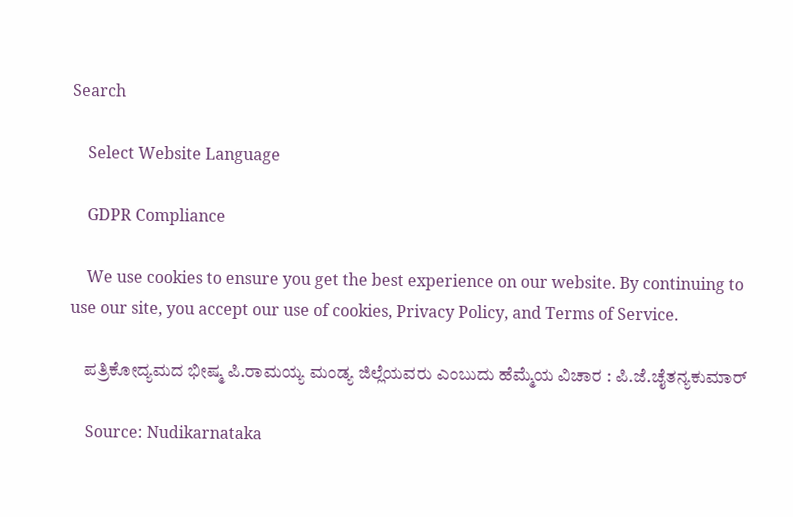Search

    Select Website Language

    GDPR Compliance

    We use cookies to ensure you get the best experience on our website. By continuing to use our site, you accept our use of cookies, Privacy Policy, and Terms of Service.

    ಪತ್ರಿಕೋದ್ಯಮದ ಭೀಷ್ಮ ಪಿ.ರಾಮಯ್ಯ ಮಂಡ್ಯ ಜಿಲ್ಲೆಯವರು ಎಂಬುದು ಹೆಮ್ಮೆಯ ವಿಚಾರ : ಪಿ.ಜೆ.ಚೈತನ್ಯಕುಮಾರ್

    Source: Nudikarnataka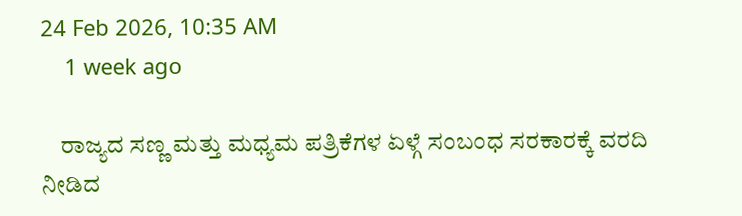24 Feb 2026, 10:35 AM
    1 week ago

    ರಾಜ್ಯದ ಸಣ್ಣ ಮತ್ತು ಮಧ್ಯಮ ಪತ್ರಿಕೆಗಳ ಏಳ್ಗೆ ಸಂಬಂಧ ಸರಕಾರಕ್ಕೆ ವರದಿ ನೀಡಿದ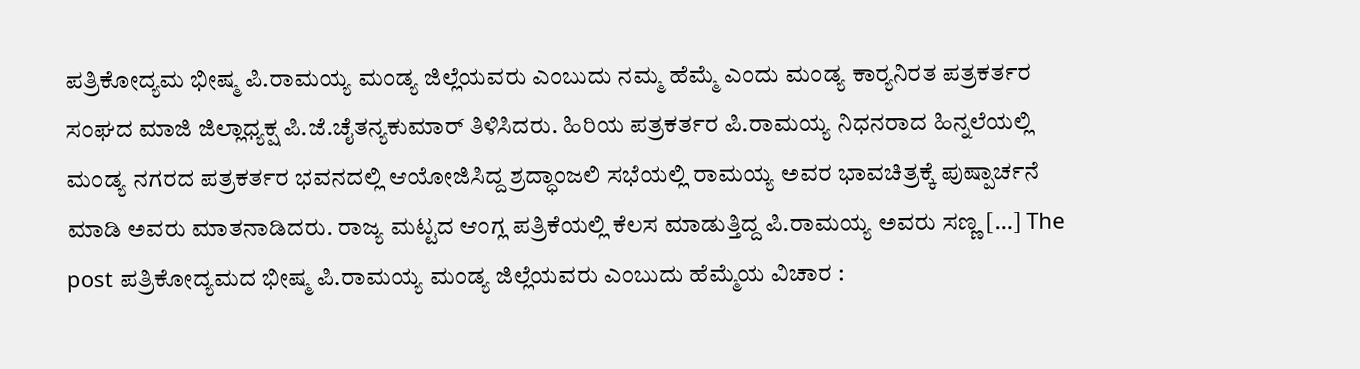ಪತ್ರಿಕೋದ್ಯಮ ಭೀಷ್ಮ ಪಿ.ರಾಮಯ್ಯ ಮಂಡ್ಯ ಜಿಲ್ಲೆಯವರು ಎಂಬುದು ನಮ್ಮ ಹೆಮ್ಮೆ ಎಂದು ಮಂಡ್ಯ ಕಾರ್‍ಯನಿರತ ಪತ್ರಕರ್ತರ ಸಂಘದ ಮಾಜಿ ಜಿಲ್ಲಾಧ್ಯಕ್ಷ ಪಿ.ಜೆ.ಚೈತನ್ಯಕುಮಾರ್ ತಿಳಿಸಿದರು. ಹಿರಿಯ ಪತ್ರಕರ್ತರ ಪಿ.ರಾಮಯ್ಯ ನಿಧನರಾದ ಹಿನ್ನಲೆಯಲ್ಲಿ ಮಂಡ್ಯ ನಗರದ ಪತ್ರಕರ್ತರ ಭವನದಲ್ಲಿ ಆಯೋಜಿಸಿದ್ದ ಶ್ರದ್ಧಾಂಜಲಿ ಸಭೆಯಲ್ಲಿ ರಾಮಯ್ಯ ಅವರ ಭಾವಚಿತ್ರಕ್ಕೆ ಪುಷ್ಪಾರ್ಚನೆ ಮಾಡಿ ಅವರು ಮಾತನಾಡಿದರು. ರಾಜ್ಯ ಮಟ್ಟದ ಆಂಗ್ಲ ಪತ್ರಿಕೆಯಲ್ಲಿ ಕೆಲಸ ಮಾಡುತ್ತಿದ್ದ ಪಿ.ರಾಮಯ್ಯ ಅವರು ಸಣ್ಣ […] The post ಪತ್ರಿಕೋದ್ಯಮದ ಭೀಷ್ಮ ಪಿ.ರಾಮಯ್ಯ ಮಂಡ್ಯ ಜಿಲ್ಲೆಯವರು ಎಂಬುದು ಹೆಮ್ಮೆಯ ವಿಚಾರ :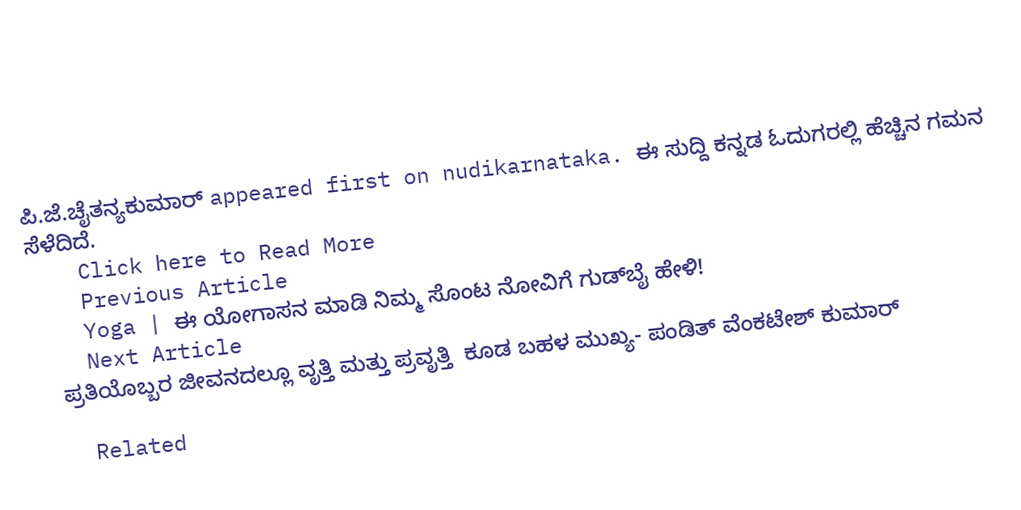ಪಿ.ಜೆ.ಚೈತನ್ಯಕುಮಾರ್ appeared first on nudikarnataka. ಈ ಸುದ್ದಿ ಕನ್ನಡ ಓದುಗರಲ್ಲಿ ಹೆಚ್ಚಿನ ಗಮನ ಸೆಳೆದಿದೆ.
    Click here to Read More
    Previous Article
    Yoga | ಈ ಯೋಗಾಸನ ಮಾಡಿ ನಿಮ್ಮ ಸೊಂಟ ನೋವಿಗೆ ಗುಡ್‌ಬೈ ಹೇಳಿ!
    Next Article
    ಪ್ರತಿಯೊಬ್ಬರ ಜೀವನದಲ್ಲೂ ವೃತ್ತಿ ಮತ್ತು ಪ್ರವೃತ್ತಿ  ಕೂಡ ಬಹಳ ಮುಖ್ಯ- ಪಂಡಿತ್ ವೆಂಕಟೇಶ್ ಕುಮಾರ್

    Related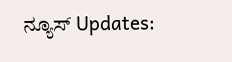ನ್ಯೂಸ್ Updates: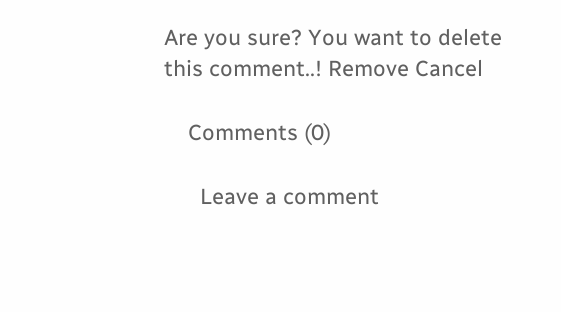Are you sure? You want to delete this comment..! Remove Cancel

    Comments (0)

      Leave a comment